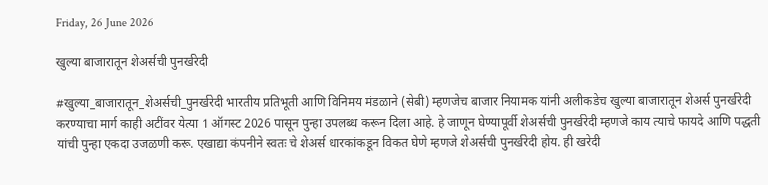Friday, 26 June 2026

खुल्या बाजारातून शेअर्सची पुनर्खरेदी

#खुल्या_बाजारातून_शेअर्सची_पुनर्खरेदी भारतीय प्रतिभूती आणि विनिमय मंडळाने (सेबी) म्हणजेच बाजार नियामक यांनी अलीकडेच खुल्या बाजारातून शेअर्स पुनर्खरेदी करण्याचा मार्ग काही अटींवर येत्या 1 ऑगस्ट 2026 पासून पुन्हा उपलब्ध करून दिला आहे. हे जाणून घेण्यापूर्वी शेअर्सची पुनर्खरेदी म्हणजे काय त्याचे फायदे आणि पद्धती यांची पुन्हा एकदा उजळणी करू. एखाद्या कंपनीने स्वतः चे शेअर्स धारकांकडून विकत घेणे म्हणजे शेअर्सची पुनर्खरेदी होय. ही खरेदी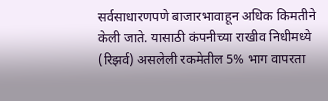सर्वसाधारणपणे बाजारभावाहून अधिक किमतीने केली जाते. यासाठी कंपनीच्या राखीव निधीमध्ये (रिझर्व) असलेली रकमेतील 5% भाग वापरता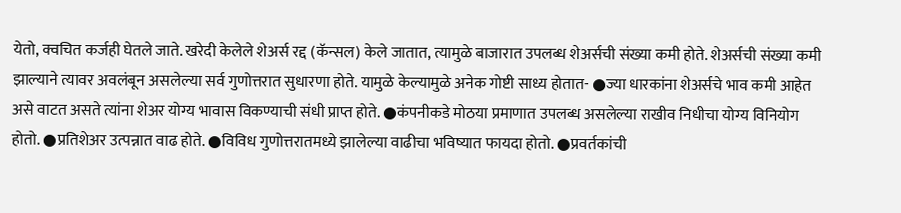येतो, क्वचित कर्जही घेतले जाते. खरेदी केलेले शेअर्स रद्द (कॅन्सल) केले जातात, त्यामुळे बाजारात उपलब्ध शेअर्सची संख्या कमी होते. शेअर्सची संख्या कमी झाल्याने त्यावर अवलंबून असलेल्या सर्व गुणोत्तरात सुधारणा होते. यामुळे केल्यामुळे अनेक गोष्टी साध्य होतात- ●ज्या धारकांना शेअर्सचे भाव कमी आहेत असे वाटत असते त्यांना शेअर योग्य भावास विकण्याची संधी प्राप्त होते. ●कंपनीकडे मोठया प्रमाणात उपलब्ध असलेल्या राखीव निधीचा योग्य विनियोग होतो. ●प्रतिशेअर उत्पन्नात वाढ होते. ●विविध गुणोत्तरातमध्ये झालेल्या वाढीचा भविष्यात फायदा होतो. ●प्रवर्तकांची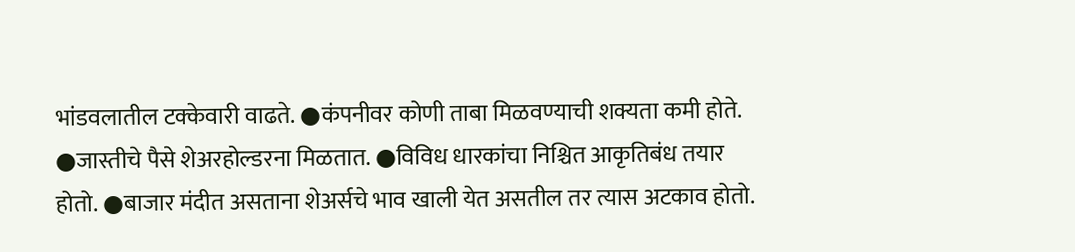भांडवलातील टक्केवारी वाढते. ●कंपनीवर कोणी ताबा मिळवण्याची शक्यता कमी होते. ●जास्तीचे पैसे शेअरहोल्डरना मिळतात. ●विविध धारकांचा निश्चित आकृतिबंध तयार होतो. ●बाजार मंदीत असताना शेअर्सचे भाव खाली येत असतील तर त्यास अटकाव होतो.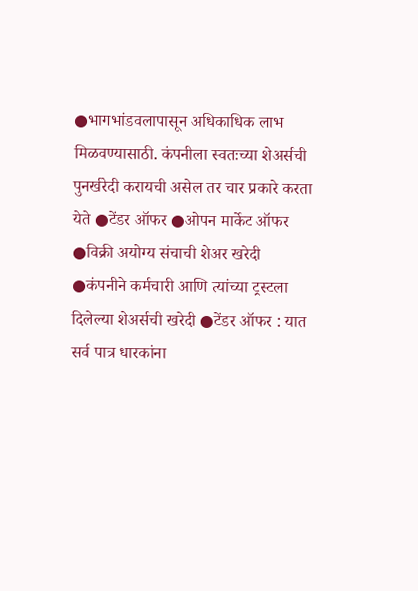●भागभांडवलापासून अधिकाधिक लाभ मिळवण्यासाठी. कंपनीला स्वतःच्या शेअर्सची पुनर्खरेदी करायची असेल तर चार प्रकारे करता येते ●टेंडर ऑफर ●ओपन मार्केट ऑफर ●विक्री अयोग्य संचाची शेअर खरेदी ●कंपनीने कर्मचारी आणि त्यांच्या ट्रस्टला दिलेल्या शेअर्सची खरेदी ●टेंडर ऑफर : यात सर्व पात्र धारकांना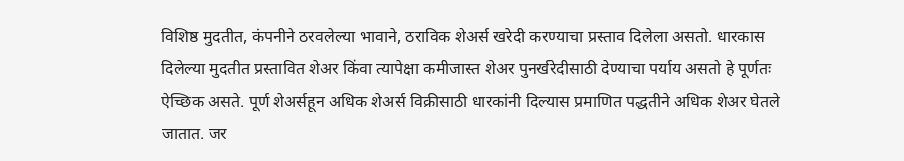विशिष्ठ मुदतीत, कंपनीने ठरवलेल्या भावाने, ठराविक शेअर्स खरेदी करण्याचा प्रस्ताव दिलेला असतो. धारकास दिलेल्या मुदतीत प्रस्तावित शेअर किंवा त्यापेक्षा कमीजास्त शेअर पुनर्खरेदीसाठी देण्याचा पर्याय असतो हे पूर्णतः ऐच्छिक असते. पूर्ण शेअर्सहून अधिक शेअर्स विक्रीसाठी धारकांनी दिल्यास प्रमाणित पद्धतीने अधिक शेअर घेतले जातात. जर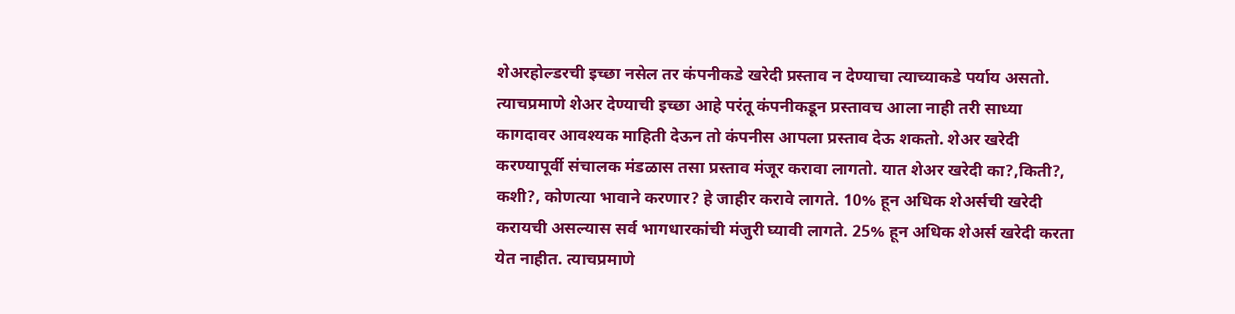शेअरहोल्डरची इच्छा नसेल तर कंपनीकडे खरेदी प्रस्ताव न देण्याचा त्याच्याकडे पर्याय असतो. त्याचप्रमाणे शेअर देण्याची इच्छा आहे परंतू कंपनीकडून प्रस्तावच आला नाही तरी साध्या कागदावर आवश्यक माहिती देऊन तो कंपनीस आपला प्रस्ताव देऊ शकतो. शेअर खरेदी करण्यापूर्वी संचालक मंडळास तसा प्रस्ताव मंजूर करावा लागतो. यात शेअर खरेदी का?,किती?, कशी?, कोणत्या भावाने करणार? हे जाहीर करावे लागते. 10% हून अधिक शेअर्सची खरेदी करायची असल्यास सर्व भागधारकांची मंजुरी घ्यावी लागते. 25% हून अधिक शेअर्स खरेदी करता येत नाहीत. त्याचप्रमाणे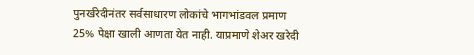पुनर्खरेदीनंतर सर्वसाधारण लोकांचे भागभांडवल प्रमाण 25% पेक्षा खाली आणता येत नाही. याप्रमाणे शेअर खरेदी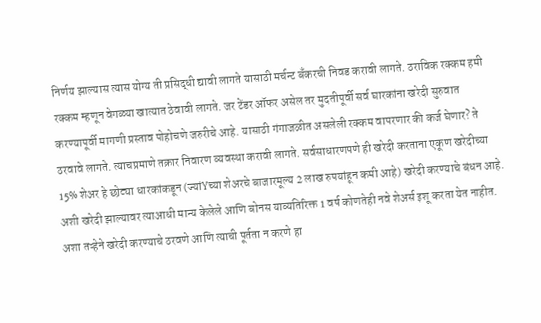निर्णय झाल्यास त्यास योग्य ती प्रसिद्धी द्यावी लागते यासाठी मर्चन्ट बँकरची निवड करावी लागते. ठराविक रक्कम हमी रक्कम म्हणून वेगळ्या खात्यात ठेवावी लागते. जर टेंडर ऑफर असेल तर मुदतीपूर्वी सर्व घारकांना खरेदी सुरुवात करण्यापूर्वी मागणी प्रस्ताव पोहोचणे जरुरीचे आहे. यासाठी गंगाजळीत असलेली रक्कम वापरणार की कर्ज घेणार? ते ठरवावे लागते. त्याचप्रमाणे तक्रार निवारण व्यवस्था करावी लागते. सर्वसाधारणपणे ही खरेदी करताना एकूण खरेदीच्या 15% शेअर हे छोट्या धारकांकडून (ज्यांYच्या शेअरचे बाजारमूल्य 2 लाख रुपयांहून कमी आहे) खरेदी करण्याचे बंधन आहे. अशी खरेदी झाल्यावर त्याआधी मान्य केलेले आणि बोनस याव्यतिरिक्त 1 वर्ष कोणतेही नवे शेअर्स इशू करता येत नाहीत. अशा तऱ्हेने खरेदी करण्याचे ठरवणे आणि त्याची पूर्तता न करणे हा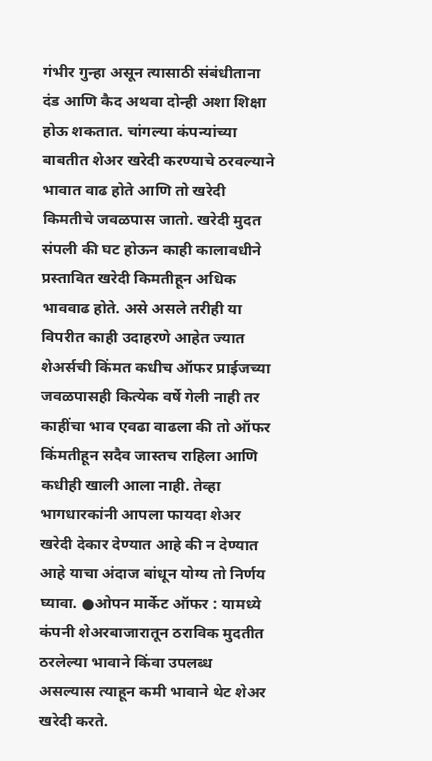गंभीर गुन्हा असून त्यासाठी संबंधीताना दंड आणि कैद अथवा दोन्ही अशा शिक्षा होऊ शकतात. चांगल्या कंपन्यांच्या बाबतीत शेअर खरेदी करण्याचे ठरवल्याने भावात वाढ होते आणि तो खरेदी किमतीचे जवळपास जातो. खरेदी मुदत संपली की घट होऊन काही कालावधीने प्रस्तावित खरेदी किमतीहून अधिक भाववाढ होते. असे असले तरीही या विपरीत काही उदाहरणे आहेत ज्यात शेअर्सची किंमत कधीच ऑफर प्राईजच्या जवळपासही कित्येक वर्षे गेली नाही तर काहींचा भाव एवढा वाढला की तो ऑफर किंमतीहून सदैव जास्तच राहिला आणि कधीही खाली आला नाही. तेव्हा भागधारकांनी आपला फायदा शेअर खरेदी देकार देण्यात आहे की न देण्यात आहे याचा अंदाज बांधून योग्य तो निर्णय घ्यावा. ●ओपन मार्केट ऑफर : यामध्ये कंपनी शेअरबाजारातून ठराविक मुदतीत ठरलेल्या भावाने किंवा उपलब्ध असल्यास त्याहून कमी भावाने थेट शेअर खरेदी करते.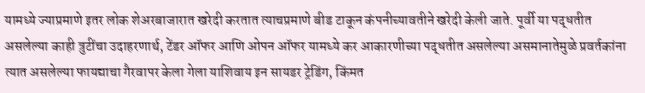यामध्ये ज्याप्रमाणे इतर लोक शेअरबाजारात खरेदी करतात त्याचप्रमाणे बीड टाकून कंपनीच्यावतीने खरेदी केली जाते. पूर्वी या पद्धतीत असलेल्या काही त्रुटींचा उदाहरणार्थ, टेंडर ऑफर आणि ओपन ऑफर यामध्ये कर आकारणीच्या पद्धतीत असलेल्या असमानातेमुळे प्रवर्तकांना त्यात असलेल्या फायद्याचा गैरवापर केला गेला याशिवाय इन सायडर ट्रेडिंग, किंमत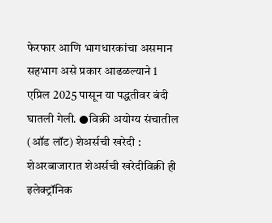फेरफार आणि भागधारकांचा असमान सहभाग असे प्रकार आढळल्याने 1 एप्रिल 2025 पासून या पद्धतीवर बंदी घातली गेली. ●विक्री अयोग्य संचातील (ऑड लॉट) शेअर्सची खरेदी : शेअरबाजारात शेअर्सची खरेदीविक्री ही इलेक्ट्रॉनिक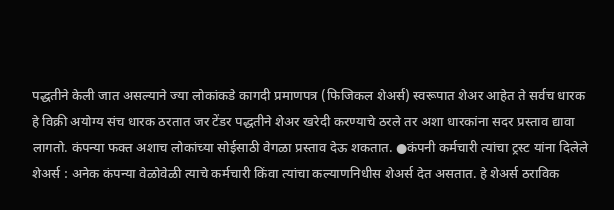पद्धतीने केली जात असल्याने ज्या लोकांकडे कागदी प्रमाणपत्र (फिजिकल शेअर्स) स्वरूपात शेअर आहेत ते सर्वच धारक हे विक्री अयोग्य संच धारक ठरतात जर टेंडर पद्धतीने शेअर खरेदी करण्याचे ठरले तर अशा धारकांना सदर प्रस्ताव द्यावा लागतो. कंपन्या फक्त अशाच लोकांच्या सोईसाठी वेगळा प्रस्ताव देऊ शकतात. ●कंपनी कर्मचारी त्यांचा ट्रस्ट यांना दिलेले शेअर्स : अनेक कंपन्या वेळोवेळी त्याचे कर्मचारी किंवा त्यांचा कल्याणनिधीस शेअर्स देत असतात. हे शेअर्स ठराविक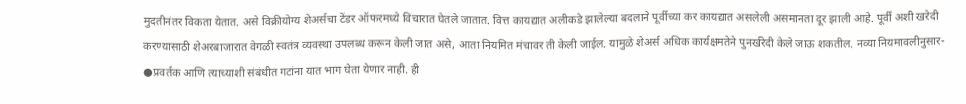मुदतीनंतर विकता येतात. असे विक्रीयोग्य शेअर्सचा टेंडर ऑफरमध्ये विचारात घेतले जातात. वित्त कायद्यात अलीकडे झालेल्या बदलाने पूर्वीच्या कर कायद्यात असलेली असमानता दूर झाली आहे. पूर्वी अशी खरेदी करण्यासाठी शेअरबाजारात वेगळी स्वतंत्र व्यवस्था उपलब्ध करून केली जात असे, आता नियमित मंचावर ती केली जाईल. यामुळे शेअर्स अधिक कार्यक्षमतेने पुनर्खरेदी केले जाऊ शकतील. नव्या नियमावलीनुसार- ●प्रवर्तक आणि त्याच्याशी संबंधीत गटांना यात भाग घेता येणार नाही. ही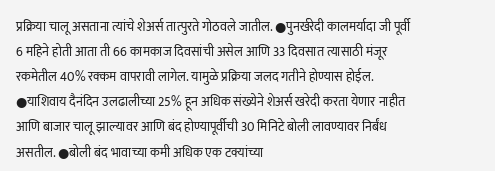प्रक्रिया चालू असताना त्यांचे शेअर्स तात्पुरते गोठवले जातील. ●पुनर्खरेदी कालमर्यादा जी पूर्वी 6 महिने होती आता ती 66 कामकाज दिवसांची असेल आणि 33 दिवसात त्यासाठी मंजूर रकमेतील 40% रक्कम वापरावी लागेल. यामुळे प्रक्रिया जलद गतीने होण्यास होईल. ●याशिवाय दैनंदिन उलढालीच्या 25% हून अधिक संख्येने शेअर्स खरेदी करता येणार नाहीत आणि बाजार चालू झाल्यावर आणि बंद होण्यापूर्वीची 30 मिनिटे बोली लावण्यावर निर्बंध असतील. ●बोली बंद भावाच्या कमी अधिक एक टक्यांच्या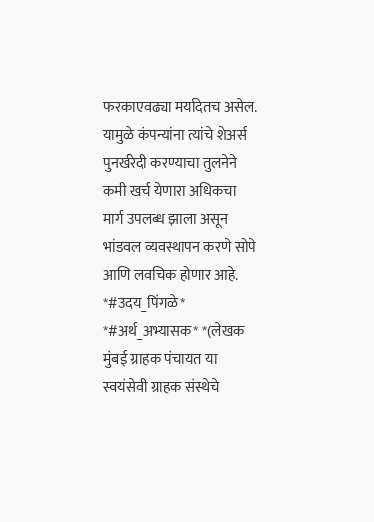फरकाएवढ्या मर्यादेतच असेल. यामुळे कंपन्यांना त्यांचे शेअर्स पुनर्खरेदी करण्याचा तुलनेने कमी खर्च येणारा अधिकचा मार्ग उपलब्ध झाला असून भांडवल व्यवस्थापन करणे सोपे आणि लवचिक होणार आहे. *#उदय_पिंगळे* *#अर्थ_अभ्यासक* *(लेखक मुंबई ग्राहक पंचायत या स्वयंसेवी ग्राहक संस्थेचे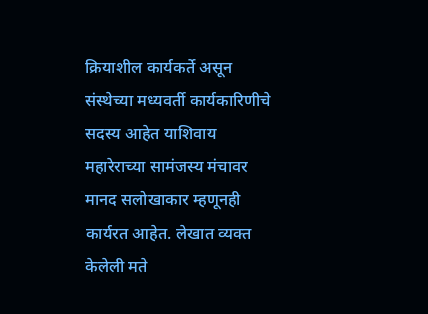क्रियाशील कार्यकर्ते असून संस्थेच्या मध्यवर्ती कार्यकारिणीचे सदस्य आहेत याशिवाय महारेराच्या सामंजस्य मंचावर मानद सलोखाकार म्हणूनही कार्यरत आहेत. लेखात व्यक्त केलेली मते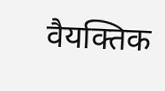वैयक्तिक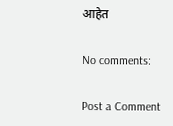आहेत

No comments:

Post a Comment